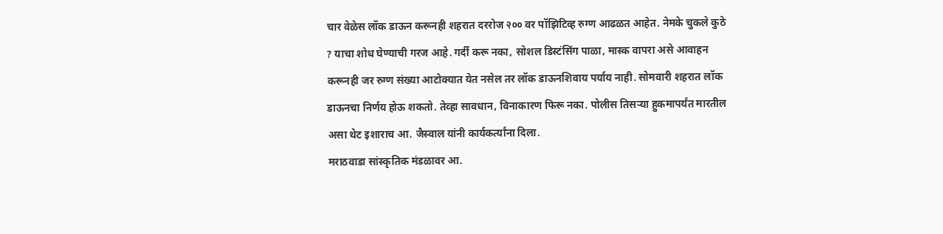चार वेळेस लॉक डाऊन करूनही शहरात दररोज २०० वर पॉझिटिव्ह रुग्ण आढळत आहेत. नेमके चुकले कुठे ? याचा शोध घेण्याची गरज आहे. गर्दी करू नका, सोशल डिस्टंसिंग पाळा, मास्क वापरा असे आवाहन करूनही जर रुग्ण संख्या आटोक्यात येत नसेल तर लॉक डाऊनशिवाय पर्याय नाही. सोमवारी शहरात लॉक डाऊनचा निर्णय होऊ शकतो. तेव्हा सावधान, विनाकारण फिरू नका. पोलीस तिसऱ्या हुकमापर्यंत मारतील असा थेट इशाराच आ. जैस्वाल यांनी कार्यकर्त्यांना दिला.
मराठवाडा सांस्कृतिक मंडळावर आ.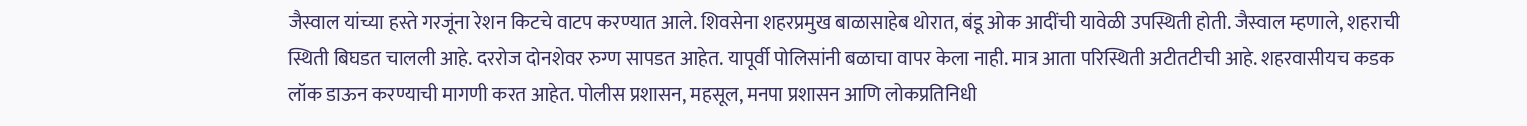जैस्वाल यांच्या हस्ते गरजूंना रेशन किटचे वाटप करण्यात आले. शिवसेना शहरप्रमुख बाळासाहेब थोरात, बंडू ओक आदींची यावेळी उपस्थिती होती. जैस्वाल म्हणाले, शहराची स्थिती बिघडत चालली आहे. दररोज दोनशेवर रुग्ण सापडत आहेत. यापूर्वी पोलिसांनी बळाचा वापर केला नाही. मात्र आता परिस्थिती अटीतटीची आहे. शहरवासीयच कडक लॉक डाऊन करण्याची मागणी करत आहेत. पोलीस प्रशासन, महसूल, मनपा प्रशासन आणि लोकप्रतिनिधी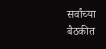सर्वांच्या बैठकीत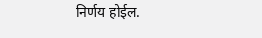निर्णय होईल.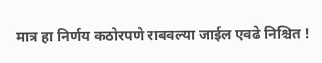मात्र हा निर्णय कठोरपणे राबवल्या जाईल एवढे निश्चित !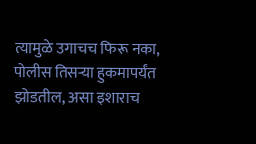त्यामुळे उगाचच फिरू नका, पोलीस तिसऱ्या हुकमापर्यंत झोडतील, असा इशाराच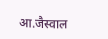आ.जैस्वाल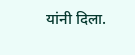यांनी दिला.